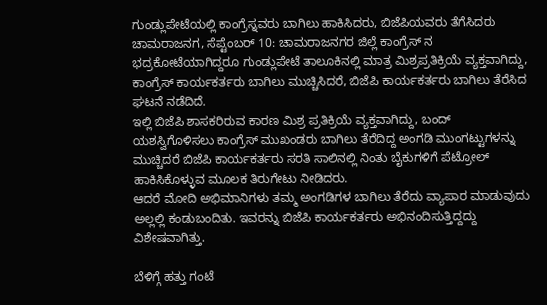ಗುಂಡ್ಲುಪೇಟೆಯಲ್ಲಿ ಕಾಂಗ್ರೆಸ್ನವರು ಬಾಗಿಲು ಹಾಕಿಸಿದರು, ಬಿಜೆಪಿಯವರು ತೆಗೆಸಿದರು
ಚಾಮರಾಜನಗ, ಸೆಪ್ಟೆಂಬರ್ 10: ಚಾಮರಾಜನಗರ ಜಿಲ್ಲೆ ಕಾಂಗ್ರೆಸ್ ನ ಭದ್ರಕೋಟೆಯಾಗಿದ್ದರೂ ಗುಂಡ್ಲುಪೇಟೆ ತಾಲೂಕಿನಲ್ಲಿ ಮಾತ್ರ ಮಿಶ್ರಪ್ರತಿಕ್ರಿಯೆ ವ್ಯಕ್ತವಾಗಿದ್ದು, ಕಾಂಗ್ರೆಸ್ ಕಾರ್ಯಕರ್ತರು ಬಾಗಿಲು ಮುಚ್ಚಿಸಿದರೆ, ಬಿಜೆಪಿ ಕಾರ್ಯಕರ್ತರು ಬಾಗಿಲು ತೆರೆಸಿದ ಘಟನೆ ನಡೆದಿದೆ.
ಇಲ್ಲಿ ಬಿಜೆಪಿ ಶಾಸಕರಿರುವ ಕಾರಣ ಮಿಶ್ರ ಪ್ರತಿಕ್ರಿಯೆ ವ್ಯಕ್ತವಾಗಿದ್ದು, ಬಂದ್ ಯಶಸ್ವಿಗೊಳಿಸಲು ಕಾಂಗ್ರೆಸ್ ಮುಖಂಡರು ಬಾಗಿಲು ತೆರೆದಿದ್ದ ಅಂಗಡಿ ಮುಂಗಟ್ಟುಗಳನ್ನು ಮುಚ್ಚಿದರೆ ಬಿಜೆಪಿ ಕಾರ್ಯಕರ್ತರು ಸರತಿ ಸಾಲಿನಲ್ಲಿ ನಿಂತು ಬೈಕುಗಳಿಗೆ ಪೆಟ್ರೋಲ್ ಹಾಕಿಸಿಕೊಳ್ಳುವ ಮೂಲಕ ತಿರುಗೇಟು ನೀಡಿದರು.
ಆದರೆ ಮೋದಿ ಅಭಿಮಾನಿಗಳು ತಮ್ಮ ಅಂಗಡಿಗಳ ಬಾಗಿಲು ತೆರೆದು ವ್ಯಾಪಾರ ಮಾಡುವುದು ಅಲ್ಲಲ್ಲಿ ಕಂಡುಬಂದಿತು. ಇವರನ್ನು ಬಿಜೆಪಿ ಕಾರ್ಯಕರ್ತರು ಅಭಿನಂದಿಸುತ್ತಿದ್ದದ್ದು ವಿಶೇಷವಾಗಿತ್ತು.

ಬೆಳಿಗ್ಗೆ ಹತ್ತು ಗಂಟೆ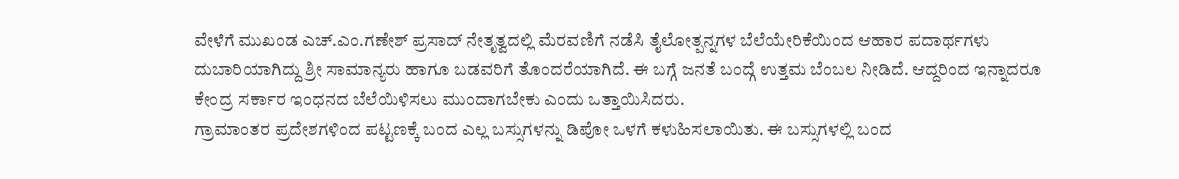ವೇಳೆಗೆ ಮುಖಂಡ ಎಚ್.ಎಂ.ಗಣೇಶ್ ಪ್ರಸಾದ್ ನೇತೃತ್ವದಲ್ಲಿ ಮೆರವಣಿಗೆ ನಡೆಸಿ ತೈಲೋತ್ಪನ್ನಗಳ ಬೆಲೆಯೇರಿಕೆಯಿಂದ ಆಹಾರ ಪದಾರ್ಥಗಳು ದುಬಾರಿಯಾಗಿದ್ದು ಶ್ರೀ ಸಾಮಾನ್ಯರು ಹಾಗೂ ಬಡವರಿಗೆ ತೊಂದರೆಯಾಗಿದೆ. ಈ ಬಗ್ಗೆ ಜನತೆ ಬಂದ್ಗೆ ಉತ್ತಮ ಬೆಂಬಲ ನೀಡಿದೆ. ಆದ್ದರಿಂದ ಇನ್ನಾದರೂ ಕೇಂದ್ರ ಸರ್ಕಾರ ಇಂಧನದ ಬೆಲೆಯಿಳಿಸಲು ಮುಂದಾಗಬೇಕು ಎಂದು ಒತ್ತಾಯಿಸಿದರು.
ಗ್ರಾಮಾಂತರ ಪ್ರದೇಶಗಳಿಂದ ಪಟ್ಟಣಕ್ಕೆ ಬಂದ ಎಲ್ಲ ಬಸ್ಸುಗಳನ್ನು ಡಿಪೋ ಒಳಗೆ ಕಳುಹಿಸಲಾಯಿತು. ಈ ಬಸ್ಸುಗಳಲ್ಲಿ ಬಂದ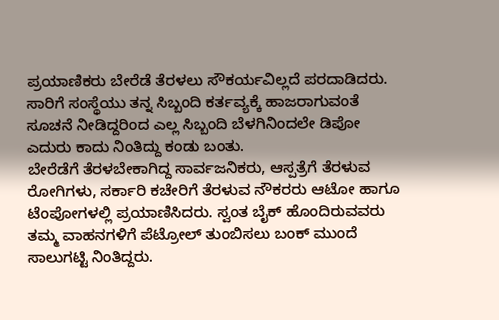ಪ್ರಯಾಣಿಕರು ಬೇರೆಡೆ ತೆರಳಲು ಸೌಕರ್ಯವಿಲ್ಲದೆ ಪರದಾಡಿದರು. ಸಾರಿಗೆ ಸಂಸ್ಥೆಯು ತನ್ನ ಸಿಬ್ಬಂದಿ ಕರ್ತವ್ಯಕ್ಕೆ ಹಾಜರಾಗುವಂತೆ ಸೂಚನೆ ನೀಡಿದ್ದರಿಂದ ಎಲ್ಲ ಸಿಬ್ಬಂದಿ ಬೆಳಗಿನಿಂದಲೇ ಡಿಪೋ ಎದುರು ಕಾದು ನಿಂತಿದ್ದು ಕಂಡು ಬಂತು.
ಬೇರೆಡೆಗೆ ತೆರಳಬೇಕಾಗಿದ್ದ ಸಾರ್ವಜನಿಕರು, ಆಸ್ಪತ್ರೆಗೆ ತೆರಳುವ ರೋಗಿಗಳು, ಸರ್ಕಾರಿ ಕಚೇರಿಗೆ ತೆರಳುವ ನೌಕರರು ಆಟೋ ಹಾಗೂ ಟೆಂಪೋಗಳಲ್ಲಿ ಪ್ರಯಾಣಿಸಿದರು. ಸ್ವಂತ ಬೈಕ್ ಹೊಂದಿರುವವರು ತಮ್ಮ ವಾಹನಗಳಿಗೆ ಪೆಟ್ರೋಲ್ ತುಂಬಿಸಲು ಬಂಕ್ ಮುಂದೆ ಸಾಲುಗಟ್ಟಿ ನಿಂತಿದ್ದರು.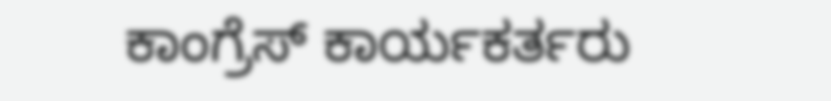ಕಾಂಗ್ರೆಸ್ ಕಾರ್ಯಕರ್ತರು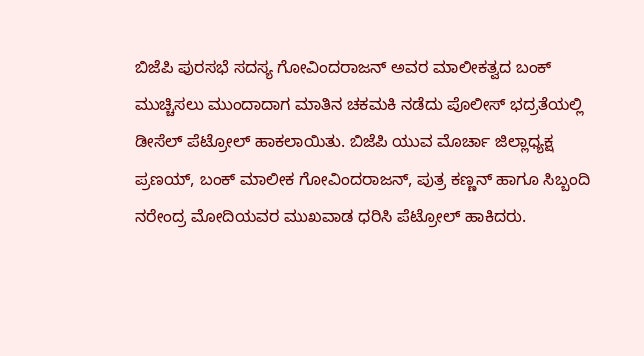ಬಿಜೆಪಿ ಪುರಸಭೆ ಸದಸ್ಯ ಗೋವಿಂದರಾಜನ್ ಅವರ ಮಾಲೀಕತ್ವದ ಬಂಕ್ ಮುಚ್ಚಿಸಲು ಮುಂದಾದಾಗ ಮಾತಿನ ಚಕಮಕಿ ನಡೆದು ಪೊಲೀಸ್ ಭದ್ರತೆಯಲ್ಲಿ ಡೀಸೆಲ್ ಪೆಟ್ರೋಲ್ ಹಾಕಲಾಯಿತು. ಬಿಜೆಪಿ ಯುವ ಮೊರ್ಚಾ ಜಿಲ್ಲಾಧ್ಯಕ್ಷ ಪ್ರಣಯ್, ಬಂಕ್ ಮಾಲೀಕ ಗೋವಿಂದರಾಜನ್, ಪುತ್ರ ಕಣ್ಣನ್ ಹಾಗೂ ಸಿಬ್ಬಂದಿ ನರೇಂದ್ರ ಮೋದಿಯವರ ಮುಖವಾಡ ಧರಿಸಿ ಪೆಟ್ರೋಲ್ ಹಾಕಿದರು.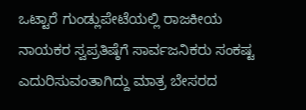ಒಟ್ಟಾರೆ ಗುಂಡ್ಲುಪೇಟೆಯಲ್ಲಿ ರಾಜಕೀಯ ನಾಯಕರ ಸ್ವಪ್ರತಿಷ್ಠೆಗೆ ಸಾರ್ವಜನಿಕರು ಸಂಕಷ್ಟ ಎದುರಿಸುವಂತಾಗಿದ್ದು ಮಾತ್ರ ಬೇಸರದ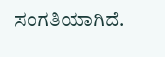ಸಂಗತಿಯಾಗಿದೆ.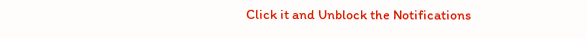Click it and Unblock the Notifications